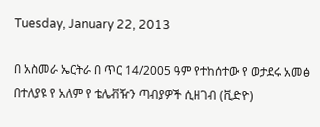Tuesday, January 22, 2013

በ አስመራ ኤርትራ በ ጥር 14/2005 ዓም የተከሰተው የ ወታደሩ አመፅ በተለያዩ የ አለም የ ቴሌቭዥን ጣብያዎች ሲዘገብ (ቪድዮ)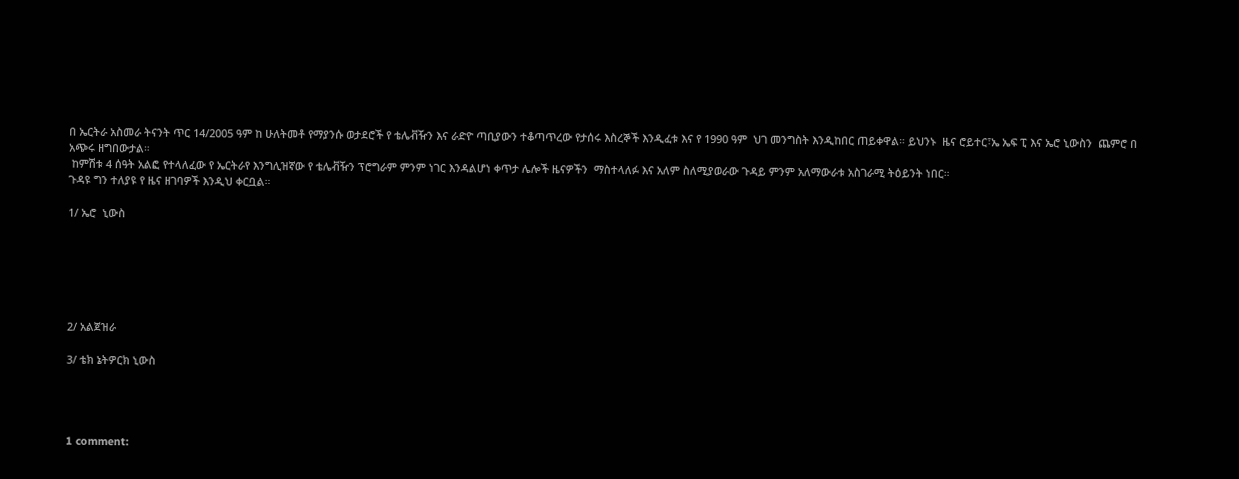በ ኤርትራ አስመራ ትናንት ጥር 14/2005 ዓም ከ ሁለትመቶ የማያንሱ ወታደሮች የ ቴሌቭዥን እና ራድዮ ጣቢያውን ተቆጣጥረው የታሰሩ እስረኞች እንዲፈቱ እና የ 1990 ዓም  ህገ መንግስት እንዲከበር ጠይቀዋል። ይህንኑ  ዜና ሮይተር፣ኤ ኤፍ ፒ እና ኤሮ ኒውስን  ጨምሮ በ አጭሩ ዘግበውታል።
 ከምሽቱ 4 ሰዓት አልፎ የተላለፈው የ ኤርትራየ እንግሊዝኛው የ ቴሌቭዥን ፕሮግራም ምንም ነገር እንዳልሆነ ቀጥታ ሌሎች ዜናዎችን  ማስተላለፉ እና አለም ስለሚያወራው ጉዳይ ምንም አለማውራቱ አስገራሚ ትዕይንት ነበር።
ጉዳዩ ግን ተለያዩ የ ዜና ዘገባዎች እንዲህ ቀርቧል።

1/ ኤሮ  ኒውስ






2/ አልጀዝራ

3/ ቴክ ኔትዎርክ ኒውስ




1 comment: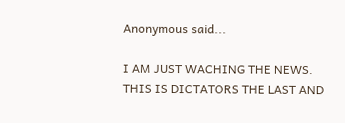Anonymous said...

I AM JUST WACHING THE NEWS. THIS IS DICTATORS THE LAST AND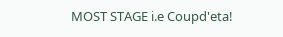MOST STAGE i.e Coupd'eta!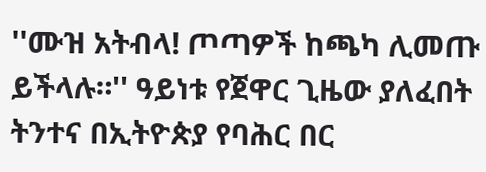''ሙዝ አትብላ! ጦጣዎች ከጫካ ሊመጡ ይችላሉ።'' ዓይነቱ የጀዋር ጊዜው ያለፈበት ትንተና በኢትዮጵያ የባሕር በር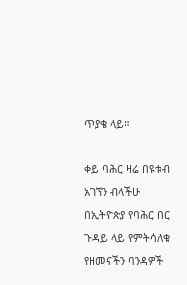ጥያቄ ላይ።

ቀይ ባሕር ዛሬ በዩቱብ አገኘን ብላችሁ በኢትዮጵያ የባሕር በር ጉዳይ ላይ የምትሳለቁ የዘመናችን ባንዳዎች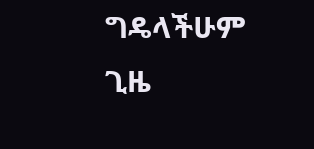ግዴላችሁም ጊዜ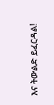እና ትውልድ ይፈርዳል!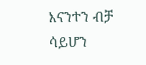እናንተን ብቻ ሳይሆን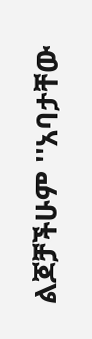ልጆቻችሁም ''አባታቸው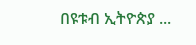በዩቱብ ኢትዮጵያ ...